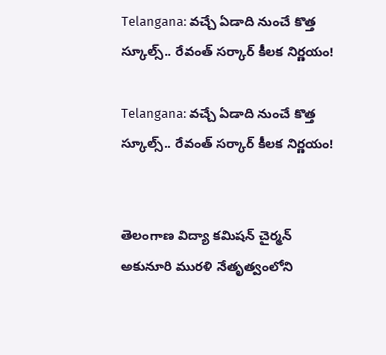Telangana: వచ్చే ఏడాది నుంచే కొత్త స్కూల్స్.. రేవంత్ సర్కార్ కీలక నిర్ణయం!

Telangana: వచ్చే ఏడాది నుంచే కొత్త స్కూల్స్.. రేవంత్ సర్కార్ కీలక నిర్ణయం!


తెలంగాణ విద్యా కమిషన్ చైర్మన్ అకునూరి మురళి నేతృత్వంలోని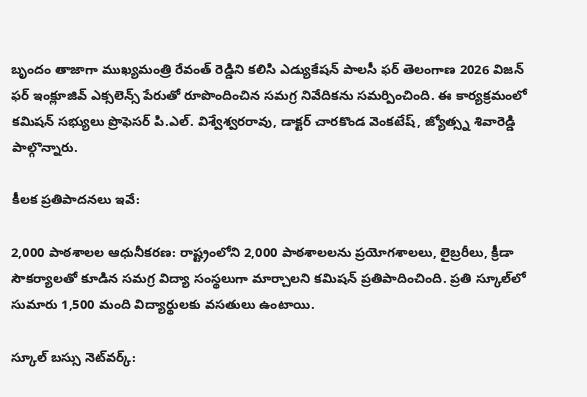బృందం తాజాగా ముఖ్యమంత్రి రేవంత్ రెడ్డిని కలిసి ఎడ్యుకేషన్ పాలసీ ఫర్ తెలంగాణ 2026 విజన్ ఫర్ ఇంక్లూజివ్ ఎక్సలెన్స్ పేరుతో రూపొందించిన సమగ్ర నివేదికను సమర్పించింది. ఈ కార్యక్రమంలో కమిషన్ సభ్యులు ప్రొఫెసర్ పి.ఎల్. విశ్వేశ్వరరావు, డాక్టర్ చారకొండ వెంకటేష్, జ్యోత్స్న శివారెడ్డి పాల్గొన్నారు.

కీలక ప్రతిపాదనలు ఇవే:

2,000 పాఠశాలల ఆధునీకరణ: రాష్ట్రంలోని 2,000 పాఠశాలలను ప్రయోగశాలలు, లైబ్రరీలు, క్రీడా సౌకర్యాలతో కూడిన సమగ్ర విద్యా సంస్థలుగా మార్చాలని కమిషన్ ప్రతిపాదించింది. ప్రతి స్కూల్‌లో సుమారు 1,500 మంది విద్యార్థులకు వసతులు ఉంటాయి.

స్కూల్ బస్సు నెట్‌వర్క్: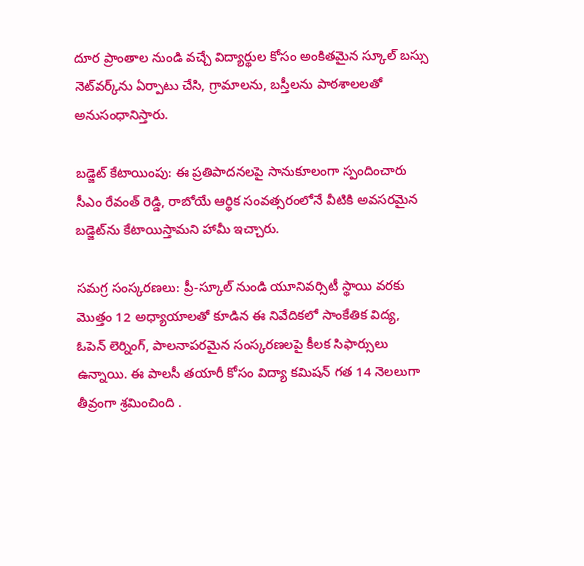దూర ప్రాంతాల నుండి వచ్చే విద్యార్థుల కోసం అంకితమైన స్కూల్ బస్సు నెట్‌వర్క్‌ను ఏర్పాటు చేసి, గ్రామాలను, బస్తీలను పాఠశాలలతో అనుసంధానిస్తారు.

బడ్జెట్ కేటాయింపు: ఈ ప్రతిపాదనలపై సానుకూలంగా స్పందించారు సీఎం రేవంత్ రెడ్డి, రాబోయే ఆర్థిక సంవత్సరంలోనే వీటికి అవసరమైన బడ్జెట్‌ను కేటాయిస్తామని హామీ ఇచ్చారు.

సమగ్ర సంస్కరణలు: ప్రీ-స్కూల్ నుండి యూనివర్సిటీ స్థాయి వరకు మొత్తం 12 అధ్యాయాలతో కూడిన ఈ నివేదికలో సాంకేతిక విద్య, ఓపెన్ లెర్నింగ్, పాలనాపరమైన సంస్కరణలపై కీలక సిఫార్సులు ఉన్నాయి. ఈ పాలసీ తయారీ కోసం విద్యా కమిషన్ గత 14 నెలలుగా తీవ్రంగా శ్రమించింది .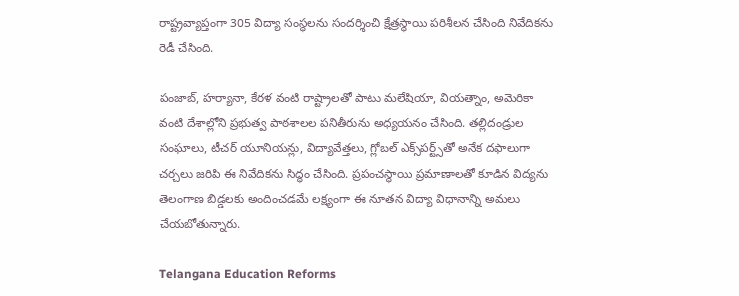రాష్ట్రవ్యాప్తంగా 305 విద్యా సంస్థలను సందర్శించి క్షేత్రస్థాయి పరిశీలన చేసింది నివేదికను రెడీ చేసింది.

పంజాబ్, హర్యానా, కేరళ వంటి రాష్ట్రాలతో పాటు మలేషియా, వియత్నాం, అమెరికా వంటి దేశాల్లోని ప్రభుత్వ పాఠశాలల పనితీరును అధ్యయనం చేసింది. తల్లిదండ్రుల సంఘాలు, టీచర్ యూనియన్లు, విద్యావేత్తలు, గ్లోబల్ ఎక్స్‌పర్ట్స్‌తో అనేక దఫాలుగా చర్చలు జరిపి ఈ నివేదికను సిద్ధం చేసింది. ప్రపంచస్థాయి ప్రమాణాలతో కూడిన విద్యను తెలంగాణ బిడ్డలకు అందించడమే లక్ష్యంగా ఈ నూతన విద్యా విధానాన్ని అమలు చేయబోతున్నారు.

Telangana Education Reforms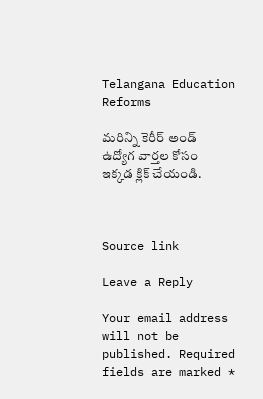Telangana Education Reforms

మరిన్ని కెరీర్ అండ్ ఉద్యోగ వార్తల కోసం ఇక్కడ క్లిక్ చేయండి.



Source link

Leave a Reply

Your email address will not be published. Required fields are marked *